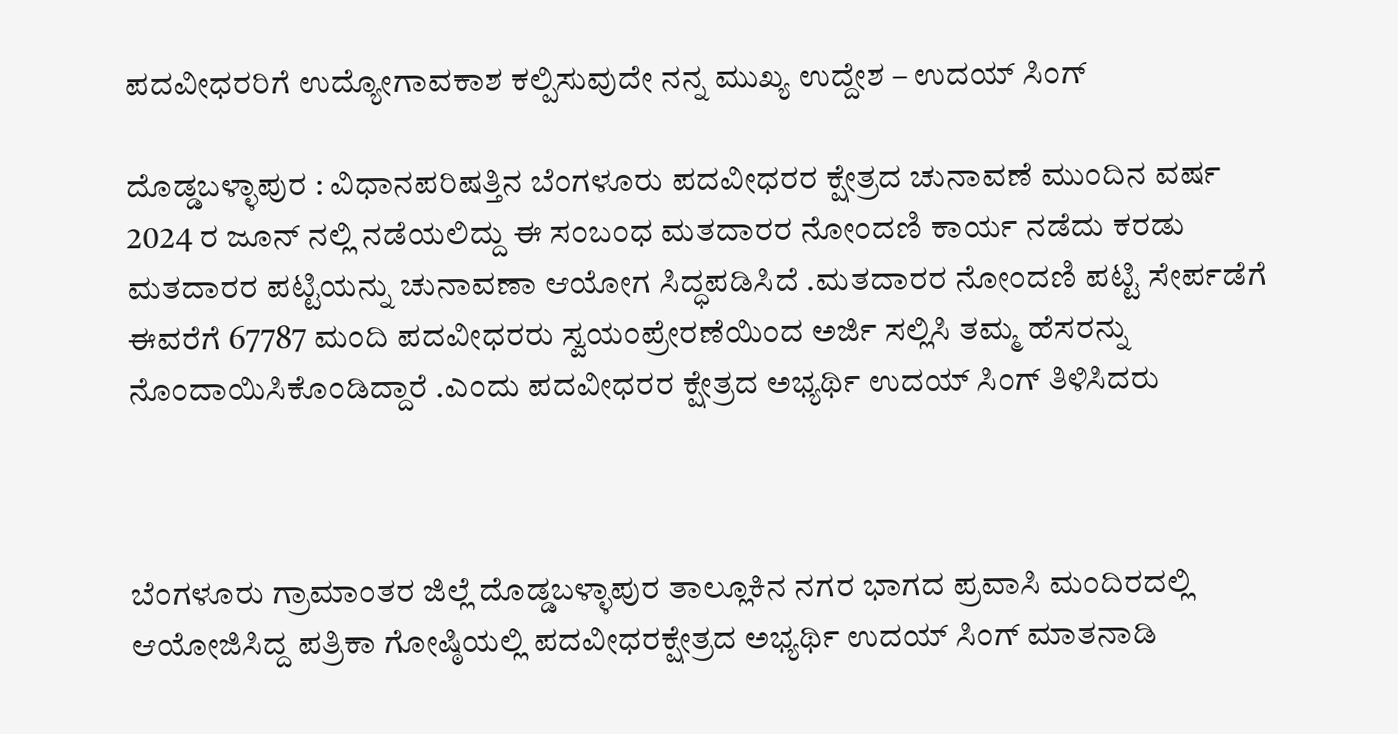ಪದವೀಧರರಿಗೆ ಉದ್ಯೋಗಾವಕಾಶ ಕಲ್ಪಿಸುವುದೇ ನನ್ನ ಮುಖ್ಯ ಉದ್ದೇಶ – ಉದಯ್ ಸಿಂಗ್

ದೊಡ್ಡಬಳ್ಳಾಪುರ : ವಿಧಾನಪರಿಷತ್ತಿನ ಬೆಂಗಳೂರು ಪದವೀಧರರ ಕ್ಷೇತ್ರದ ಚುನಾವಣೆ ಮುಂದಿನ ವರ್ಷ 2024 ರ ಜೂನ್ ನಲ್ಲಿ ನಡೆಯಲಿದ್ದು ಈ ಸಂಬಂಧ ಮತದಾರರ ನೋಂದಣಿ ಕಾರ್ಯ ನಡೆದು ಕರಡು ಮತದಾರರ ಪಟ್ಟಿಯನ್ನು ಚುನಾವಣಾ ಆಯೋಗ ಸಿದ್ಧಪಡಿಸಿದೆ .ಮತದಾರರ ನೋಂದಣಿ ಪಟ್ಟಿ ಸೇರ್ಪಡೆಗೆ ಈವರೆಗೆ 67787 ಮಂದಿ ಪದವೀಧರರು ಸ್ವಯಂಪ್ರೇರಣೆಯಿಂದ ಅರ್ಜಿ ಸಲ್ಲಿಸಿ ತಮ್ಮ ಹೆಸರನ್ನು ನೊಂದಾಯಿಸಿಕೊಂಡಿದ್ದಾರೆ .ಎಂದು ಪದವೀಧರರ ಕ್ಷೇತ್ರದ ಅಭ್ಯರ್ಥಿ ಉದಯ್ ಸಿಂಗ್ ತಿಳಿಸಿದರು



ಬೆಂಗಳೂರು ಗ್ರಾಮಾಂತರ ಜಿಲ್ಲೆ ದೊಡ್ಡಬಳ್ಳಾಪುರ ತಾಲ್ಲೂಕಿನ ನಗರ ಭಾಗದ ಪ್ರವಾಸಿ ಮಂದಿರದಲ್ಲಿ ಆಯೋಜಿಸಿದ್ದ ಪತ್ರಿಕಾ ಗೋಷ್ಠಿಯಲ್ಲಿ ಪದವೀಧರಕ್ಷೇತ್ರದ ಅಭ್ಯರ್ಥಿ ಉದಯ್ ಸಿಂಗ್ ಮಾತನಾಡಿ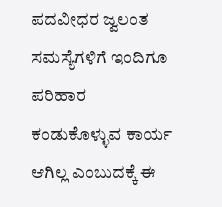ಪದವೀಧರ ಜ್ವಲಂತ ಸಮಸ್ಯೆಗಳಿಗೆ ಇಂದಿಗೂ ಪರಿಹಾರ ಕಂಡುಕೊಳ್ಳುವ ಕಾರ್ಯ ಆಗಿಲ್ಲ ಎಂಬುದಕ್ಕೆ ಈ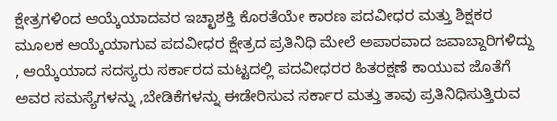ಕ್ಷೇತ್ರಗಳಿಂದ ಆಯ್ಕೆಯಾದವರ ಇಚ್ಛಾಶಕ್ತಿ ಕೊರತೆಯೇ ಕಾರಣ ಪದವೀಧರ ಮತ್ತು ಶಿಕ್ಷಕರ ಮೂಲಕ ಆಯ್ಕೆಯಾಗುವ ಪದವೀಧರ ಕ್ಷೇತ್ರದ ಪ್ರತಿನಿಧಿ ಮೇಲೆ ಅಪಾರವಾದ ಜವಾಬ್ದಾರಿಗಳಿದ್ದು , ಆಯ್ಕೆಯಾದ ಸದಸ್ಯರು ಸರ್ಕಾರದ ಮಟ್ಟದಲ್ಲಿ ಪದವೀಧರರ ಹಿತರಕ್ಷಣೆ ಕಾಯುವ ಜೊತೆಗೆ ಅವರ ಸಮಸ್ಯೆಗಳನ್ನು ,ಬೇಡಿಕೆಗಳನ್ನು ಈಡೇರಿಸುವ ಸರ್ಕಾರ ಮತ್ತು ತಾವು ಪ್ರತಿನಿಧಿಸುತ್ತಿರುವ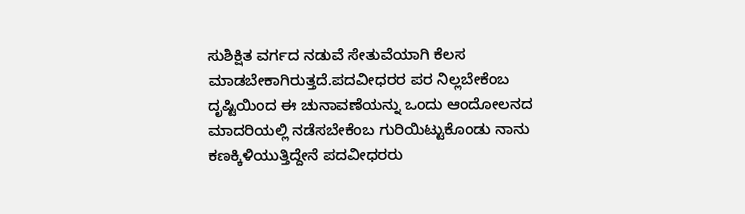ಸುಶಿಕ್ಷಿತ ವರ್ಗದ ನಡುವೆ ಸೇತುವೆಯಾಗಿ ಕೆಲಸ ಮಾಡಬೇಕಾಗಿರುತ್ತದೆ.ಪದವೀಧರರ ಪರ ನಿಲ್ಲಬೇಕೆಂಬ ದೃಷ್ಟಿಯಿಂದ ಈ ಚುನಾವಣೆಯನ್ನು ಒಂದು ಆಂದೋಲನದ ಮಾದರಿಯಲ್ಲಿ ನಡೆಸಬೇಕೆಂಬ ಗುರಿಯಿಟ್ಟುಕೊಂಡು ನಾನು ಕಣಕ್ಕಿಳಿಯುತ್ತಿದ್ದೇನೆ ಪದವೀಧರರು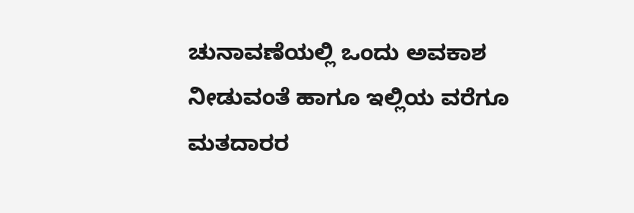ಚುನಾವಣೆಯಲ್ಲಿ ಒಂದು ಅವಕಾಶ ನೀಡುವಂತೆ ಹಾಗೂ ಇಲ್ಲಿಯ ವರೆಗೂ ಮತದಾರರ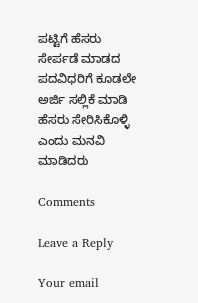ಪಟ್ಟಿಗೆ ಹೆಸರು ಸೇರ್ಪಡೆ ಮಾಡದ ಪದವಿಧರಿಗೆ ಕೂಡಲೇ ಅರ್ಜಿ ಸಲ್ಲಿಕೆ ಮಾಡಿ ಹೆಸರು ಸೇರಿಸಿಕೊಳ್ಳಿ ಎಂದು ಮನವಿ ಮಾಡಿದರು

Comments

Leave a Reply

Your email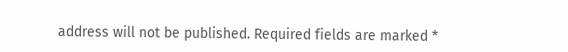address will not be published. Required fields are marked *